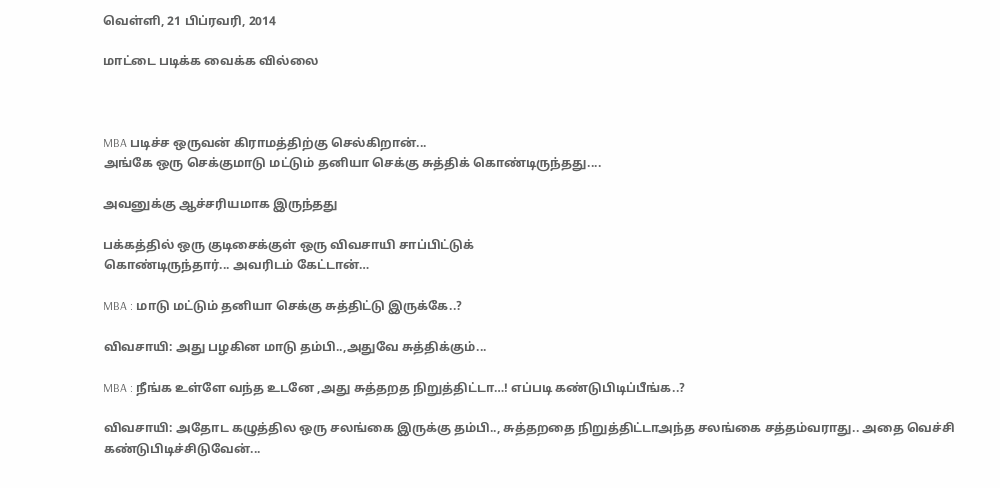வெள்ளி, 21 பிப்ரவரி, 2014

மாட்டை படிக்க வைக்க வில்லை



MBA படிச்ச ஒருவன் கிராமத்திற்கு செல்கிறான்...
அங்கே ஒரு செக்குமாடு மட்டும் தனியா செக்கு சுத்திக் கொண்டிருந்தது....

அவனுக்கு ஆச்சரியமாக இருந்தது

பக்கத்தில் ஒரு குடிசைக்குள் ஒரு விவசாயி சாப்பிட்டுக்
கொண்டிருந்தார்... அவரிடம் கேட்டான்…

MBA : மாடு மட்டும் தனியா செக்கு சுத்திட்டு இருக்கே..?

விவசாயி: அது பழகின மாடு தம்பி..,அதுவே சுத்திக்கும்...

MBA : நீங்க உள்ளே வந்த உடனே ,அது சுத்தறத நிறுத்திட்டா…! எப்படி கண்டுபிடிப்பீங்க..?

விவசாயி: அதோட கழுத்தில ஒரு சலங்கை இருக்கு தம்பி.., சுத்தறதை நிறுத்திட்டாஅந்த சலங்கை சத்தம்வராது.. அதை வெச்சி கண்டுபிடிச்சிடுவேன்...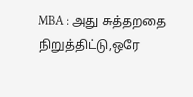MBA : அது சுத்தறதை நிறுத்திட்டு,ஒரே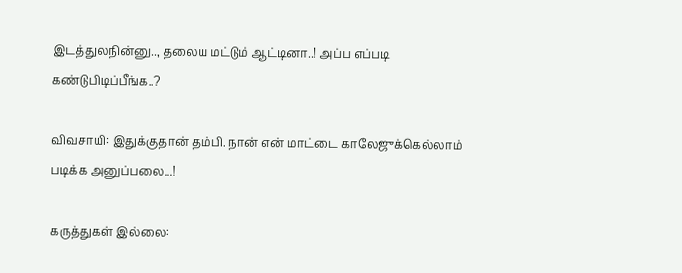இடத்துலநின்னு.., தலைய மட்டும் ஆட்டினா..! அப்ப எப்படி கண்டுபிடிப்பீங்க..?

விவசாயி: இதுக்குதான் தம்பி. நான் என் மாட்டை காலேஜுக்கெல்லாம் படிக்க அனுப்பலை...!

கருத்துகள் இல்லை: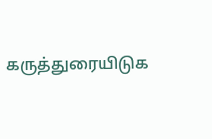கருத்துரையிடுக